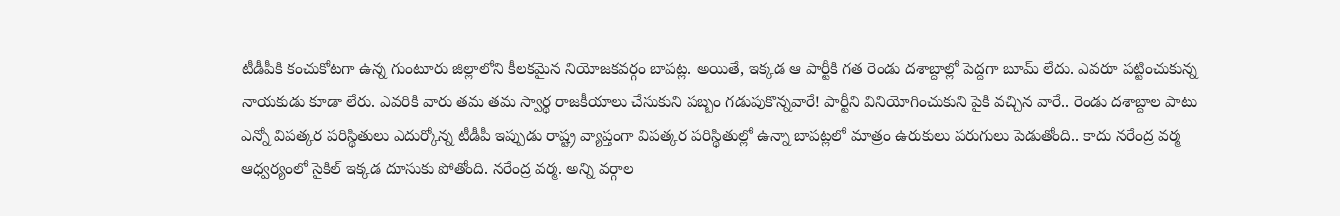టీడీపీకి కంచుకోటగా ఉన్న గుంటూరు జిల్లాలోని కీలకమైన నియోజకవర్గం బాపట్ల. అయితే, ఇక్కడ ఆ పార్టీకి గత రెండు దశాబ్దాల్లో పెద్దగా బూమ్ లేదు. ఎవరూ పట్టించుకున్న నాయకుడు కూడా లేరు. ఎవరికి వారు తమ తమ స్వార్థ రాజకీయాలు చేసుకుని పబ్బం గడుపుకొన్నవారే! పార్టీని వినియోగించుకుని పైకి వచ్చిన వారే.. రెండు దశాబ్దాల పాటు ఎన్నో విపత్కర పరిస్థితులు ఎదుర్కోన్న టీడీపీ ఇప్పుడు రాష్ట్ర వ్యాప్తంగా విపత్కర పరిస్థితుల్లో ఉన్నా బాపట్లలో మాత్రం ఉరుకులు పరుగులు పెడుతోంది.. కాదు నరేంద్ర వర్మ ఆధ్వర్యంలో సైకిల్ ఇక్కడ దూసుకు పోతోంది. నరేంద్ర వర్మ. అన్ని వర్గాల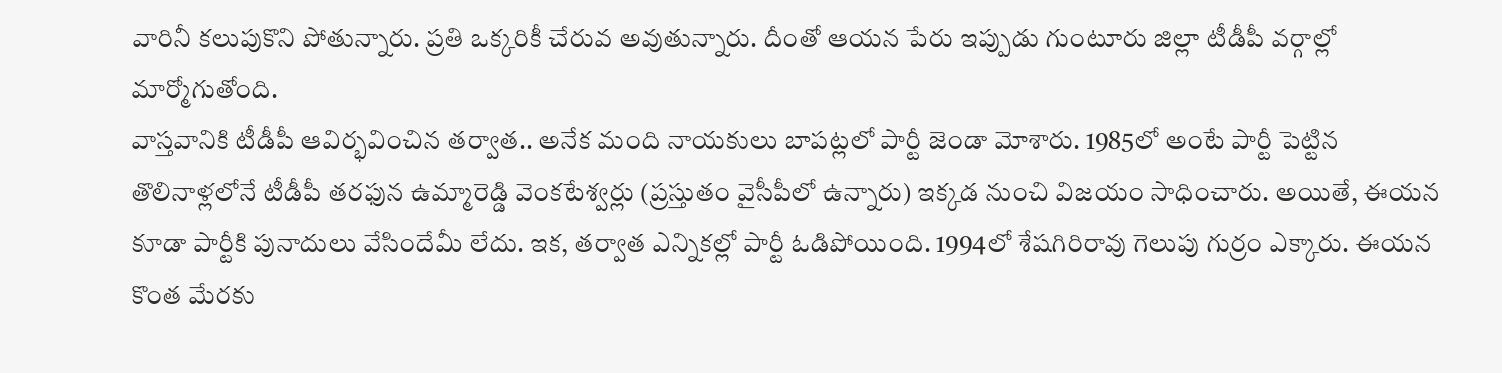వారినీ కలుపుకొని పోతున్నారు. ప్రతి ఒక్కరికీ చేరువ అవుతున్నారు. దీంతో ఆయన పేరు ఇప్పుడు గుంటూరు జిల్లా టీడీపీ వర్గాల్లో మార్మోగుతోంది.
వాస్తవానికి టీడీపీ ఆవిర్భవించిన తర్వాత.. అనేక మంది నాయకులు బాపట్లలో పార్టీ జెండా మోశారు. 1985లో అంటే పార్టీ పెట్టిన తొలినాళ్లలోనే టీడీపీ తరఫున ఉమ్మారెడ్డి వెంకటేశ్వర్లు (ప్రస్తుతం వైసీపీలో ఉన్నారు) ఇక్కడ నుంచి విజయం సాధించారు. అయితే, ఈయన కూడా పార్టీకి పునాదులు వేసిందేమీ లేదు. ఇక, తర్వాత ఎన్నికల్లో పార్టీ ఓడిపోయింది. 1994లో శేషగిరిరావు గెలుపు గుర్రం ఎక్కారు. ఈయన కొంత మేరకు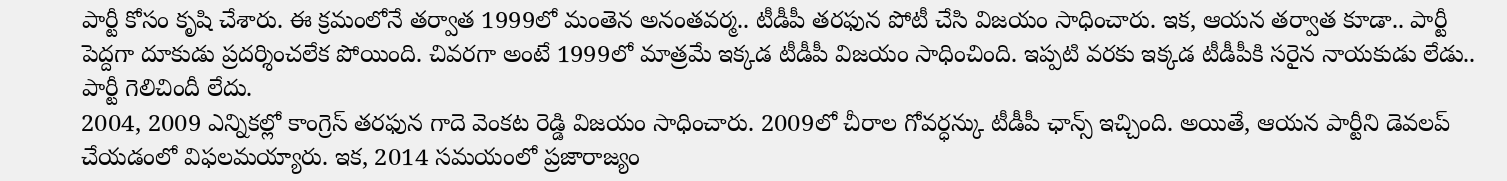పార్టీ కోసం కృషి చేశారు. ఈ క్రమంలోనే తర్వాత 1999లో మంతెన అనంతవర్మ.. టీడీపీ తరఫున పోటీ చేసి విజయం సాధించారు. ఇక, ఆయన తర్వాత కూడా.. పార్టీ పెద్దగా దూకుడు ప్రదర్శించలేక పోయింది. చివరగా అంటే 1999లో మాత్రమే ఇక్కడ టీడీపీ విజయం సాధించింది. ఇప్పటి వరకు ఇక్కడ టీడీపీకి సరైన నాయకుడు లేడు.. పార్టీ గెలిచిందీ లేదు.
2004, 2009 ఎన్నికల్లో కాంగ్రెస్ తరఫున గాదె వెంకట రెడ్డి విజయం సాధించారు. 2009లో చీరాల గోవర్ధన్కు టీడీపీ ఛాన్స్ ఇచ్చింది. అయితే, ఆయన పార్టీని డెవలప్ చేయడంలో విఫలమయ్యారు. ఇక, 2014 సమయంలో ప్రజారాజ్యం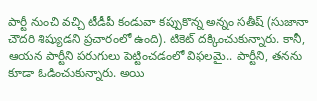పార్టీ నుంచి వచ్చి టీడీపీ కండువా కప్పుకొన్న అన్నం సతీష్ (సుజానా చౌదరి శిష్యుడని ప్రచారంలో ఉంది). టికెట్ దక్కించుకున్నారు. కానీ, ఆయన పార్టీని పరుగులు పెట్టించడంలో విఫలమై.. పార్టీని, తనను కూడా ఓడించుకున్నారు. అయి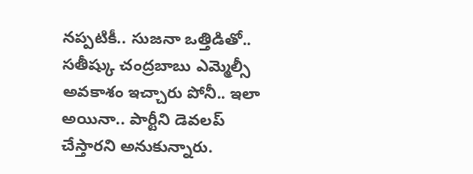నప్పటికీ.. సుజనా ఒత్తిడితో.. సతీష్కు చంద్రబాబు ఎమ్మెల్సీ అవకాశం ఇచ్చారు పోనీ.. ఇలా అయినా.. పార్టీని డెవలప్ చేస్తారని అనుకున్నారు.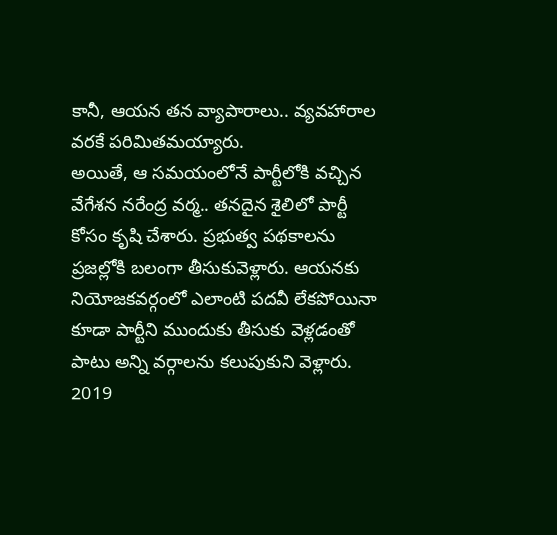కానీ, ఆయన తన వ్యాపారాలు.. వ్యవహారాల వరకే పరిమితమయ్యారు.
అయితే, ఆ సమయంలోనే పార్టీలోకి వచ్చిన వేగేశన నరేంద్ర వర్మ.. తనదైన శైలిలో పార్టీ కోసం కృషి చేశారు. ప్రభుత్వ పథకాలను ప్రజల్లోకి బలంగా తీసుకువెళ్లారు. ఆయనకు నియోజకవర్గంలో ఎలాంటి పదవీ లేకపోయినా కూడా పార్టీని ముందుకు తీసుకు వెళ్లడంతో పాటు అన్ని వర్గాలను కలుపుకుని వెళ్లారు. 2019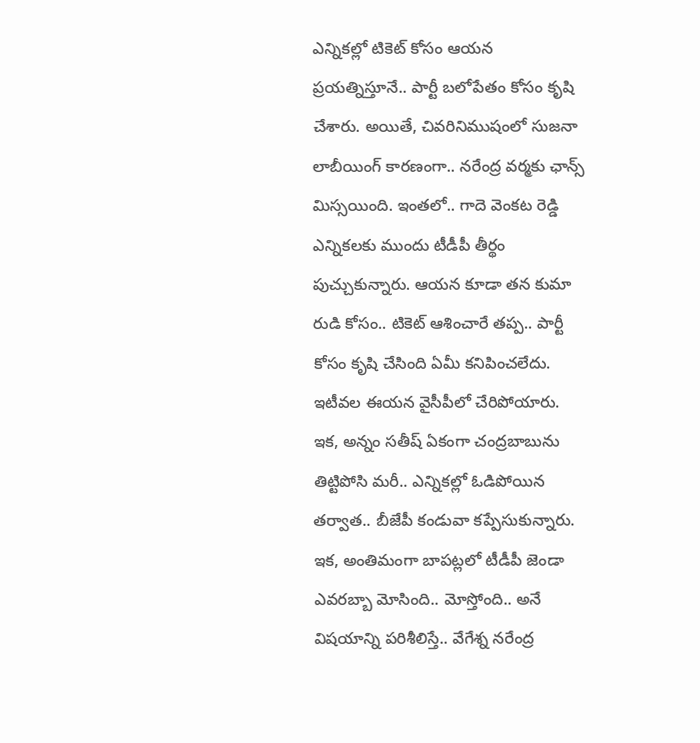ఎన్నికల్లో టికెట్ కోసం ఆయన ప్రయత్నిస్తూనే.. పార్టీ బలోపేతం కోసం కృషి చేశారు. అయితే, చివరినిముషంలో సుజనా లాబీయింగ్ కారణంగా.. నరేంద్ర వర్మకు ఛాన్స్ మిస్సయింది. ఇంతలో.. గాదె వెంకట రెడ్డి ఎన్నికలకు ముందు టీడీపీ తీర్థం పుచ్చుకున్నారు. ఆయన కూడా తన కుమా రుడి కోసం.. టికెట్ ఆశించారే తప్ప.. పార్టీ కోసం కృషి చేసింది ఏమీ కనిపించలేదు. ఇటీవల ఈయన వైసీపీలో చేరిపోయారు.
ఇక, అన్నం సతీష్ ఏకంగా చంద్రబాబును తిట్టిపోసి మరీ.. ఎన్నికల్లో ఓడిపోయిన తర్వాత.. బీజేపీ కండువా కప్పేసుకున్నారు. ఇక, అంతిమంగా బాపట్లలో టీడీపీ జెండా ఎవరబ్బా మోసింది.. మోస్తోంది.. అనే విషయాన్ని పరిశీలిస్తే.. వేగేశ్న నరేంద్ర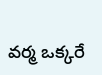వర్మ ఒక్కరే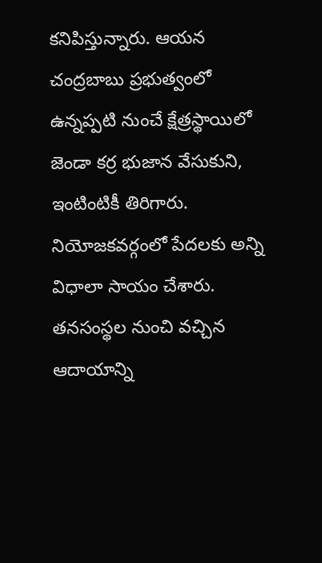కనిపిస్తున్నారు. ఆయన చంద్రబాబు ప్రభుత్వంలో ఉన్నప్పటి నుంచే క్షేత్రస్థాయిలో జెండా కర్ర భుజాన వేసుకుని, ఇంటింటికీ తిరిగారు. నియోజకవర్గంలో పేదలకు అన్ని విధాలా సాయం చేశారు. తనసంస్థల నుంచి వచ్చిన ఆదాయాన్ని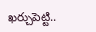ఖర్చుపెట్టి..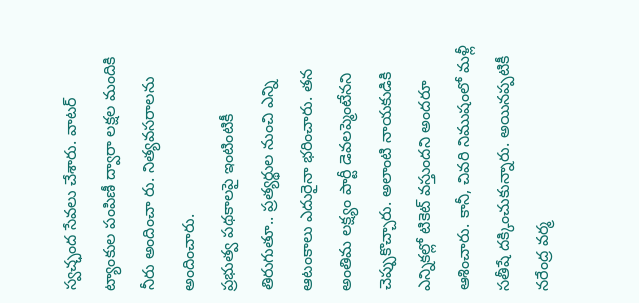స్వచ్ఛంద సేవలు చేశారు. వాటర్ ట్యాంకుల పంపిణీ ద్వారా లక్షల మందికి నీరు అందించా రు. నిత్యవసరాలను అందించారు.
ప్రభుత్వ పథకాలపై ఇంటింటికీ తిరుగుతూ.. ప్రత్యర్థుల నుంచి ఎన్ని ఆటంకాలు ఎదురైనా భరించారు. తన అంతిమ లక్ష్యం పార్టీ డెవలప్మెంటేనని చెప్పుకొచ్చారు. అలాంటి నాయకుడికి ఎన్నికల్లో టికెట్ వస్తుందని అందరూ ఆశించారు. కానీ, చివరి నిముషంలో మళ్లీ సతీషే దక్కించుకున్నారు. అయినప్పటికీ నరేంద్ర వర్మ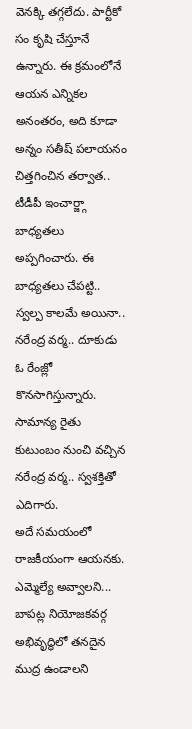వెనక్కి తగ్గలేదు. పార్టీకో సం కృషి చేస్తూనే ఉన్నారు. ఈ క్రమంలోనే ఆయన ఎన్నికల అనంతరం, అది కూడా అన్నం సతీష్ పలాయనం చిత్తగించిన తర్వాత.. టీడీపీ ఇంచార్జ్గా బాధ్యతలు అప్పగించారు. ఈ బాధ్యతలు చేపట్టి.. స్వల్ప కాలమే అయినా.. నరేంద్ర వర్మ.. దూకుడు ఓ రేంజ్లో కొనసాగిస్తున్నారు. సామాన్య రైతు కుటుంబం నుంచి వచ్చిన నరేంద్ర వర్మ.. స్వశక్తితో ఎదిగారు.
అదే సమయంలో రాజకీయంగా ఆయనకు. ఎమ్మెల్యే అవ్వాలని... బాపట్ల నియోజకవర్గ అభివృద్ధిలో తనదైన ముద్ర ఉండాలని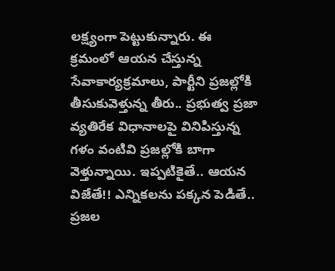లక్ష్యంగా పెట్టుకున్నారు. ఈ క్రమంలో ఆయన చేస్తున్న సేవాకార్యక్రమాలు, పార్టీని ప్రజల్లోకి తీసుకువెళ్తున్న తీరు.. ప్రభుత్వ ప్రజా వ్యతిరేక విధానాలపై వినిపిస్తున్న గళం వంటివి ప్రజల్లోకి బాగా వెళ్తున్నాయి. ఇప్పటికైతే.. ఆయన విజేతే!! ఎన్నికలను పక్కన పెడితే.. ప్రజల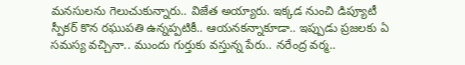మనసులను గెలుచుకున్నారు.. విజేత అయ్యారు. ఇక్కడ నుంచి డిప్యూటీ స్పీకర్ కొన రఘుపతి ఉన్నప్పటికీ.. ఆయనకన్నాకూడా.. ఇప్పుడు ప్రజలకు ఏ సమస్య వచ్చినా.. ముందు గుర్తుకు వస్తున్న పేరు.. నరేంద్ర వర్మ..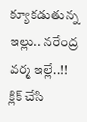క్యూకడుతున్న ఇల్లు.. నరేంద్ర వర్మ ఇల్లే..!!
క్లిక్ చేసి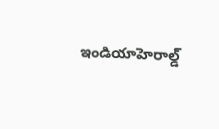ఇండియాహెరాల్డ్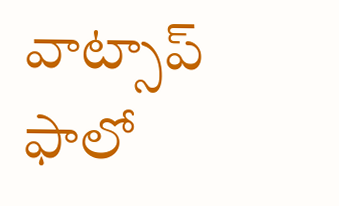వాట్సాప్ ఫాలో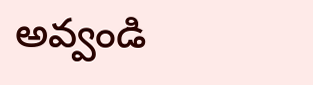అవ్వండి